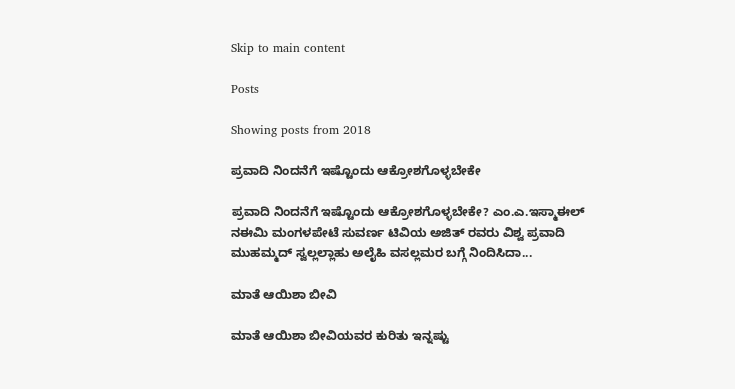Skip to main content

Posts

Showing posts from 2018

ಪ್ರವಾದಿ ನಿಂದನೆಗೆ ಇಷ್ಟೊಂದು ಆಕ್ರೋಶಗೊಳ್ಳಬೇಕೇ

ಪ್ರವಾದಿ ನಿಂದನೆಗೆ ಇಷ್ಟೊಂದು ಆಕ್ರೋಶಗೊಳ್ಳಬೇಕೇ? ಎಂ.ಎ.ಇಸ್ಮಾಈಲ್ ನಈಮಿ ಮಂಗಳಪೇಟೆ ಸುವರ್ಣ ಟಿವಿಯ ಅಜಿತ್ ರವರು ವಿಶ್ವ ಪ್ರವಾದಿ ಮುಹಮ್ಮದ್ ಸ್ವಲ್ಲಲ್ಲಾಹು ಅಲೈಹಿ ವಸಲ್ಲಮರ ಬಗ್ಗೆ ನಿಂದಿಸಿದಾ...

ಮಾತೆ ಆಯಿಶಾ ಬೀವಿ

ಮಾತೆ ಆಯಿಶಾ ಬೀವಿಯವರ ಕುರಿತು ಇನ್ನಷ್ಟು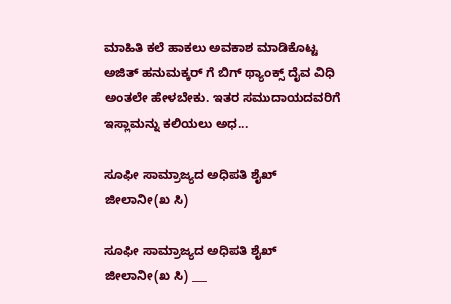ಮಾಹಿತಿ ಕಲೆ ಹಾಕಲು ಅವಕಾಶ ಮಾಡಿಕೊಟ್ಟ ಅಜಿತ್ ಹನುಮಕ್ಕರ್ ಗೆ ಬಿಗ್ ಥ್ಯಾಂಕ್ಸ್ ದೈವ ವಿಧಿ ಅಂತಲೇ ಹೇಳಬೇಕು. ಇತರ ಸಮುದಾಯದವರಿಗೆ ಇಸ್ಲಾಮನ್ನು ಕಲಿಯಲು ಅಧ...

ಸೂಫೀ ಸಾಮ್ರಾಜ್ಯದ ಅಧಿಪತಿ ಶೈಖ್ ಜೀಲಾನೀ(ಖ ಸಿ)

ಸೂಫೀ ಸಾಮ್ರಾಜ್ಯದ ಅಧಿಪತಿ ಶೈಖ್ ಜೀಲಾನೀ(ಖ ಸಿ) ___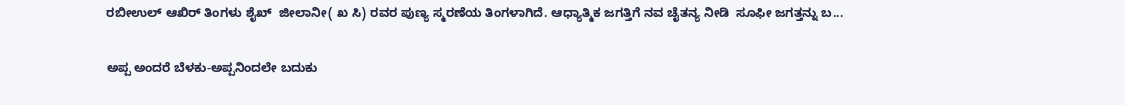ರಬೀಉಲ್ ಆಖಿರ್ ತಿಂಗಳು ಶೈಖ್  ಜೀಲಾನೀ( ಖ ಸಿ) ರವರ ಪುಣ್ಯ ಸ್ಮರಣೆಯ ತಿಂಗಳಾಗಿದೆ. ಆಧ್ಯಾತ್ಮಿಕ ಜಗತ್ತಿಗೆ ನವ ಚೈತನ್ಯ ನೀಡಿ  ಸೂಫೀ ಜಗತ್ತನ್ನು ಬ...

ಅಪ್ಪ ಅಂದರೆ ಬೆಳಕು-ಅಪ್ಪನಿಂದಲೇ ಬದುಕು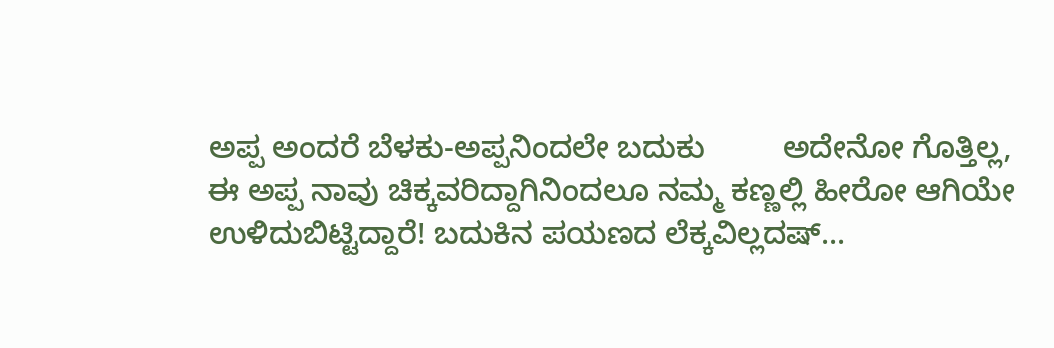ಅಪ್ಪ ಅಂದರೆ ಬೆಳಕು-ಅಪ್ಪನಿಂದಲೇ ಬದುಕು         ಅದೇನೋ ಗೊತ್ತಿಲ್ಲ, ಈ ಅಪ್ಪ ನಾವು ಚಿಕ್ಕವರಿದ್ದಾಗಿನಿಂದಲೂ ನಮ್ಮ ಕಣ್ಣಲ್ಲಿ ಹೀರೋ ಆಗಿಯೇ ಉಳಿದುಬಿಟ್ಟಿದ್ದಾರೆ! ಬದುಕಿನ ಪಯಣದ ಲೆಕ್ಕವಿಲ್ಲದಷ್...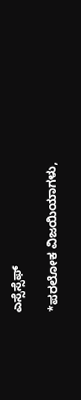ಎಸ್ಸೆಸ್ಸೆಫ್

*ಪರಲೋಕ ವಿಜಯಿಯಾಗಳು,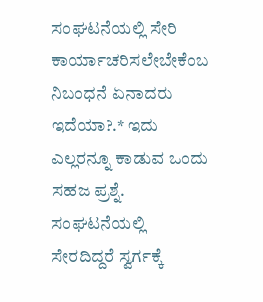ಸಂಘಟನೆಯಲ್ಲಿ ಸೇರಿ ಕಾರ್ಯಾಚರಿಸಲೇಬೇಕೆಂಬ ನಿಬಂಧನೆ ಏನಾದರು ಇದೆಯಾ?.* ಇದು ಎಲ್ಲರನ್ನೂ ಕಾಡುವ ಒಂದು ಸಹಜ ಪ್ರಶ್ನೆ. ಸಂಘಟನೆಯಲ್ಲಿ ಸೇರದಿದ್ದರೆ ಸ್ವರ್ಗಕ್ಕೆ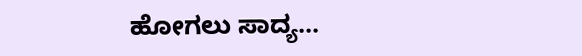ಹೋಗಲು ಸಾದ್ಯ...